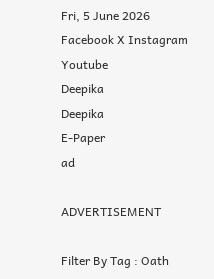Fri, 5 June 2026
Facebook X Instagram Youtube
Deepika
Deepika
E-Paper
ad

ADVERTISEMENT

Filter By Tag : Oath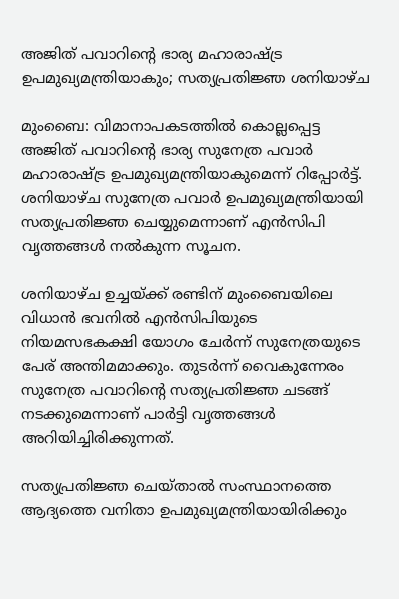അജിത് പവാറിന്‍റെ ഭാര്യ മഹാരാഷ്ട്ര ഉപമുഖ്യമന്ത്രിയാകും; സത്യപ്രതിജ്ഞ ശനിയാഴ്ച

മുംബൈ: വിമാനാപകടത്തിൽ കൊല്ലപ്പെട്ട അജിത് പവാറിന്‍റെ ഭാര്യ സുനേത്ര പവാർ മഹാരാഷ്‌ട്ര ഉപമുഖ്യമന്ത്രിയാകുമെന്ന് റിപ്പോർട്ട്. ശനിയാഴ്ച സുനേത്ര പവാർ ഉപമുഖ്യമന്ത്രിയായി സത്യപ്രതിജ്ഞ ചെയ്യുമെന്നാണ് എൻസിപി വൃത്തങ്ങൾ നൽകുന്ന സൂചന.

ശനിയാഴ്ച ഉച്ചയ്ക്ക് രണ്ടിന് മുംബൈയിലെ വിധാൻ ഭവനിൽ എൻസിപിയുടെ നിയമസഭകക്ഷി യോഗം ചേർന്ന് സുനേത്രയുടെ പേര് അന്തിമമാക്കും. തുടർന്ന് വൈകുന്നേരം സുനേത്ര പവാറിന്‍റെ സത്യപ്രതിജ്ഞ ചടങ്ങ് നടക്കുമെന്നാണ് പാർട്ടി വൃത്തങ്ങൾ അറിയിച്ചിരിക്കുന്നത്.

സത്യപ്രതിജ്ഞ ചെയ്താൽ സംസ്ഥാനത്തെ ആദ്യത്തെ വനിതാ ഉപമുഖ്യമന്ത്രിയായിരിക്കും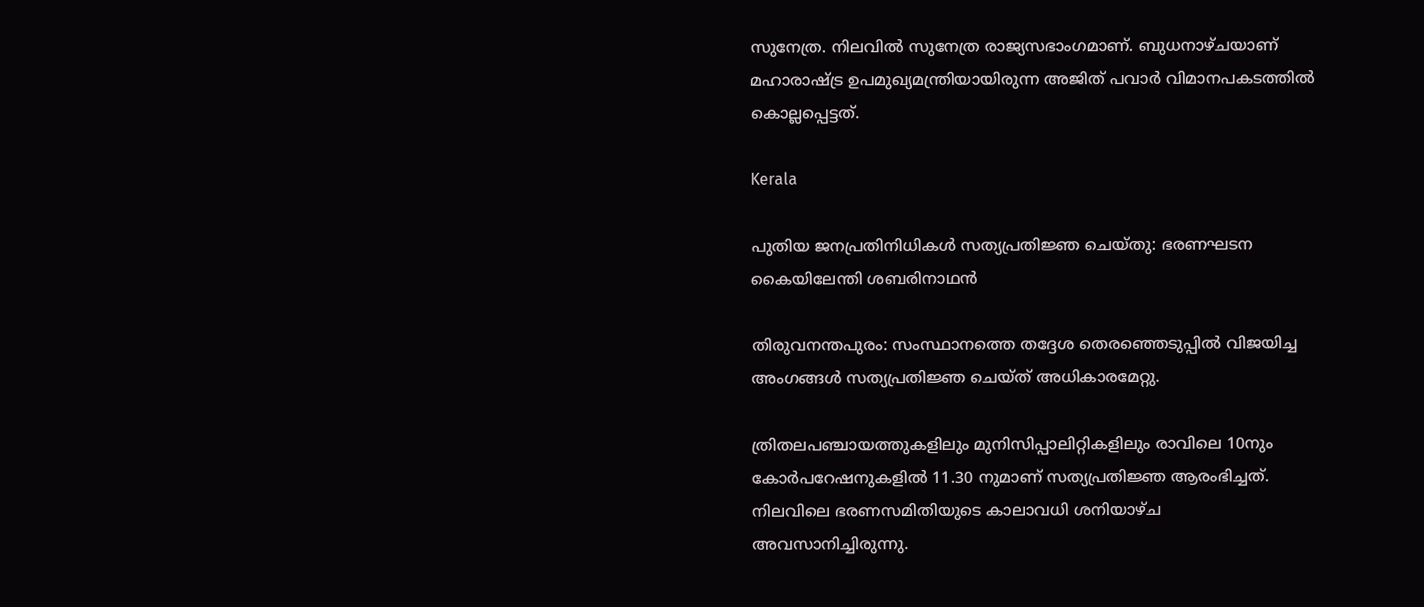സുനേത്ര. നിലവിൽ സുനേത്ര രാജ്യസഭാംഗമാണ്. ബുധനാഴ്ചയാണ് മഹാരാഷ്ട്ര ഉപമുഖ്യമന്ത്രിയായിരുന്ന അജിത് പവാർ വിമാനപകടത്തിൽ കൊല്ലപ്പെട്ടത്.

Kerala

പുതിയ ജനപ്രതിനിധികൾ സത്യപ്രതിജ്ഞ ചെയ്തു: ഭരണഘടന കൈയിലേന്തി ശബരിനാഥൻ

തിരുവനന്തപുരം: സംസ്ഥാനത്തെ തദ്ദേശ തെരഞ്ഞെടുപ്പിൽ വിജയിച്ച അംഗങ്ങൾ സത്യപ്രതിജ്ഞ ചെയ്ത് അധികാരമേറ്റു.

ത്രിതലപഞ്ചായത്തുകളിലും മുനിസിപ്പാലിറ്റികളിലും രാവിലെ 10നും കോർപറേഷനുകളിൽ 11.30 നുമാണ് സത്യപ്രതിജ്ഞ ആരംഭിച്ചത്. നിലവിലെ ഭരണസമിതിയുടെ കാലാവധി ശനിയാഴ്‌ച അവസാനിച്ചിരുന്നു.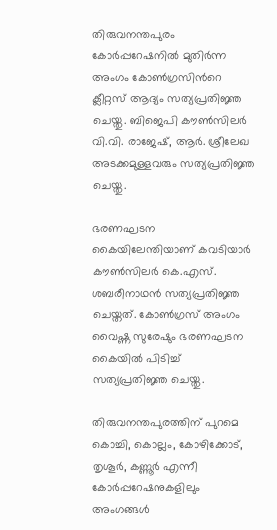തിരുവനന്തപുരം കോര്‍പ്പറേഷനിൽ മുതിർന്ന അംഗം കോൺഗ്രസിന്‍റെ ക്ലീറ്റസ് ആദ്യം സത്യപ്രതിജ്ഞ ചെയ്തു. ബിജെപി കൗണ്‍സിലര്‍ വി.വി. രാജേഷ്, ആര്‍. ശ്രീലേഖ അടക്കമുള്ളവരും സത്യപ്രതിജ്ഞ ചെയ്തു.

ഭരണഘടന കൈയിലേന്തിയാണ് കവടിയാര്‍ കൗണ്‍സിലര്‍ കെ.എസ്. ശബരീനാഥൻ സത്യപ്രതിജ്ഞ ചെയ്തത്. കോൺഗ്രസ് അംഗം വൈഷ്ണ സുരേഷും ഭരണഘടന കൈയിൽ പിടിച്ച് സത്യപ്രതിജ്ഞ ചെയ്തു.

തിരുവനന്തപുരത്തിന് പുറമെ കൊച്ചി, കൊല്ലം, കോഴിക്കോട്, തൃശൂര്‍, കണ്ണൂര്‍ എന്നീ കോര്‍പ്പറേഷനുകളിലും അംഗങ്ങള്‍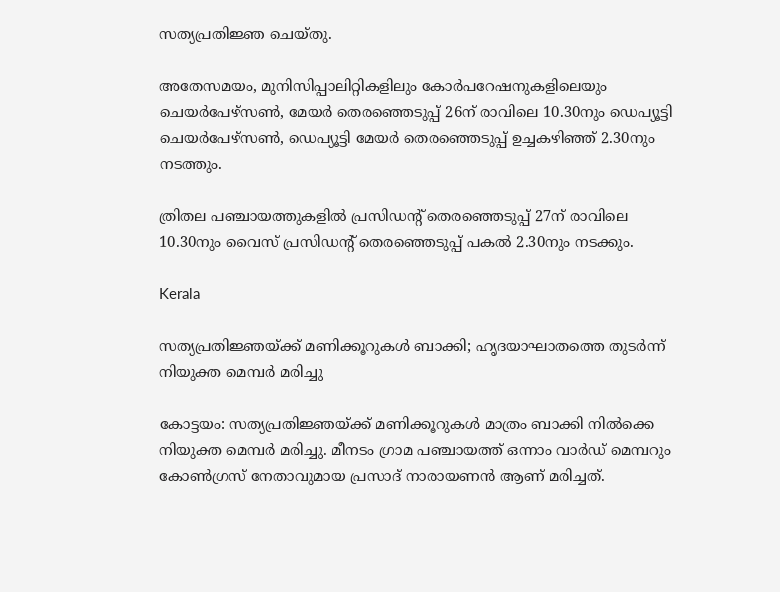സത്യപ്രതിജ്ഞ ചെയ്തു.

അതേസമയം, മുനിസിപ്പാലിറ്റികളിലും കോർപറേഷനുകളിലെയും ചെയർപേഴ്സൺ, മേയർ തെരഞ്ഞെടുപ്പ് 26ന് രാവിലെ 10.30നും ഡെപ്യൂട്ടി ചെയർപേഴ്സൺ, ഡെപ്യൂട്ടി മേയർ തെരഞ്ഞെടുപ്പ് ഉച്ചകഴിഞ്ഞ് 2.30നും നടത്തും.

ത്രിതല പഞ്ചായത്തുകളിൽ പ്രസിഡന്‍റ് തെരഞ്ഞെടുപ്പ് 27ന് രാവിലെ 10.30നും വൈസ് പ്രസിഡന്‍റ് തെരഞ്ഞെടുപ്പ് പകൽ 2.30നും നടക്കും.

Kerala

സത്യപ്രതിജ്ഞയ്ക്ക് മണിക്കൂറുകൾ ബാക്കി; ഹൃദയാഘാതത്തെ തുടർന്ന് നിയുക്ത മെമ്പർ മരിച്ചു

കോട്ടയം: സത്യപ്രതിജ്ഞയ്ക്ക് മണിക്കൂറുകൾ മാത്രം ബാക്കി നിൽക്കെ നിയുക്ത മെമ്പർ മരിച്ചു. മീനടം ഗ്രാമ പഞ്ചായത്ത് ഒന്നാം വാർഡ് മെമ്പറും കോൺഗ്രസ് നേതാവുമായ പ്രസാദ് നാരായണൻ ആണ് മരിച്ചത്.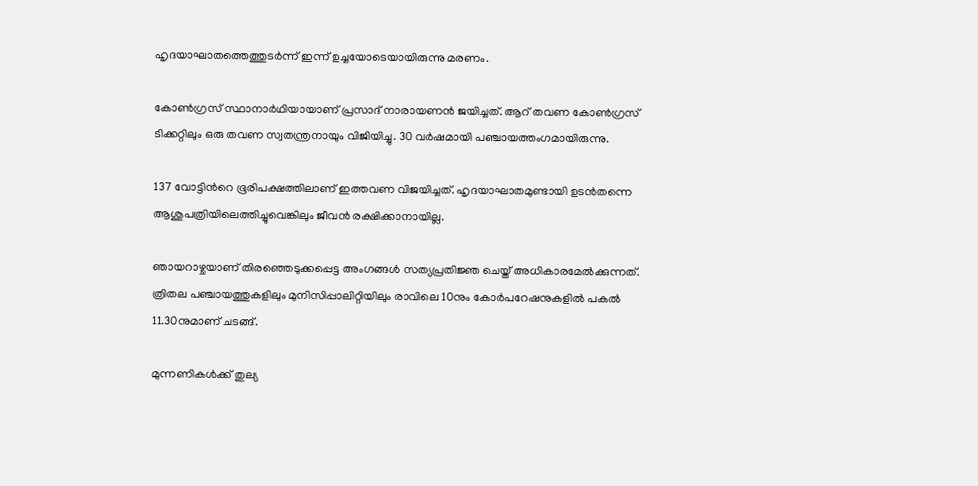ഹൃദയാഘാതത്തെത്തുടർന്ന് ഇന്ന് ഉച്ചയോടെയായിരുന്നു മരണം.

കോൺഗ്രസ് സ്ഥാനാർഥിയായാണ് പ്രസാദ് നാരായണൻ ജയിച്ചത്. ആറ് തവണ കോൺഗ്രസ് ടിക്കറ്റിലും ഒരു തവണ സ്വതന്ത്രനായും വിജിയിച്ചു. 30 വർഷമായി പഞ്ചായത്തംഗമായിരുന്നു.

137 വോട്ടിന്‍റെ ഭൂരിപക്ഷത്തിലാണ് ഇത്തവണ വിജയിച്ചത്. ഹൃദയാഘാതമുണ്ടായി ഉടൻതന്നെ ആശുപത്രിയിലെത്തിച്ചുവെങ്കിലും ജീവൻ രക്ഷിക്കാനായില്ല.

ഞായറാഴ്ചയാണ് തിരഞ്ഞെടുക്കപ്പെട്ട അംഗങ്ങൾ സത്യപ്രതിജ്ഞ ചെയ്ത് അധികാരമേൽക്കുന്നത്. ത്രിതല പഞ്ചായത്തുകളിലും മുനിസിപ്പാലിറ്റിയിലും രാവിലെ 10നും കോർപറേഷനുകളിൽ പകൽ 11.30നുമാണ് ചടങ്ങ്‌.

മുന്നണികൾക്ക്‌ തുല്യ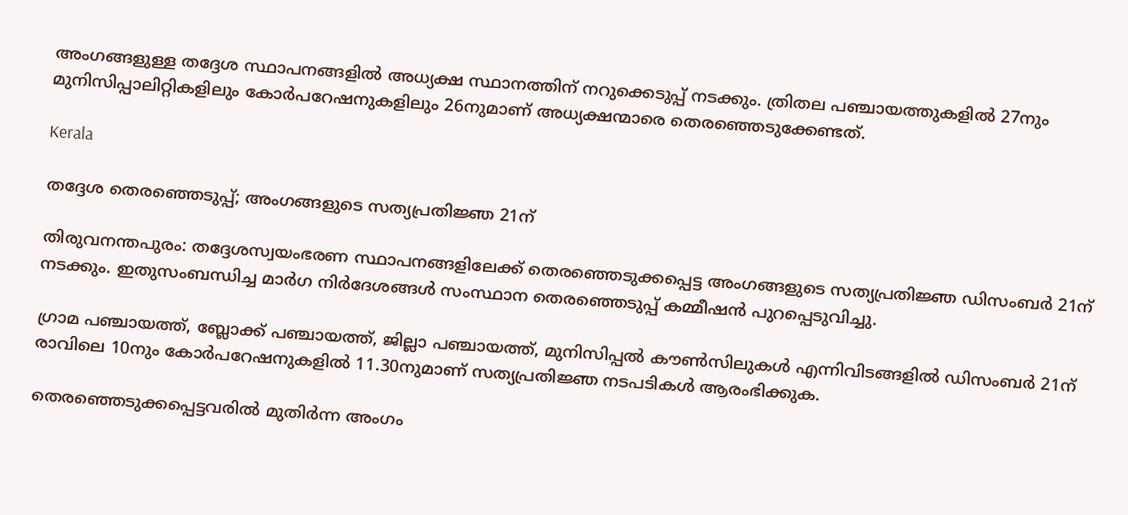അംഗങ്ങളുള്ള തദ്ദേശ സ്ഥാപനങ്ങളിൽ അധ്യക്ഷ സ്ഥാനത്തിന്‌ നറുക്കെടുപ്പ് നടക്കും. ത്രിതല പഞ്ചായത്തുകളിൽ 27നും മുനിസിപ്പാലിറ്റികളിലും കോർപറേഷനുകളിലും 26നുമാണ്‌ അധ്യക്ഷന്മാരെ തെരഞ്ഞെടുക്കേണ്ടത്‌.

Kerala

തദ്ദേശ തെരഞ്ഞെടുപ്പ്; അംഗങ്ങളുടെ സത്യപ്രതിജ്ഞ 21ന്

തിരുവനന്തപുരം: തദ്ദേശസ്വയംഭരണ സ്ഥാപനങ്ങളിലേക്ക് തെരഞ്ഞെടുക്കപ്പെട്ട അംഗങ്ങളുടെ സത്യപ്രതിജ്ഞ ഡിസംബർ 21ന് നടക്കും. ഇതുസംബന്ധിച്ച മാർഗ നിർദേശങ്ങൾ സംസ്ഥാന തെരഞ്ഞെടുപ്പ് കമ്മീഷൻ പുറപ്പെടുവിച്ചു.

ഗ്രാമ പഞ്ചായത്ത്, ബ്ലോക്ക് പഞ്ചായത്ത്, ജില്ലാ പഞ്ചായത്ത്, മുനിസിപ്പൽ കൗൺസിലുകൾ എന്നിവിടങ്ങളിൽ ഡിസംബർ 21ന് രാവിലെ 10നും കോർപറേഷനുകളിൽ 11.30നുമാണ് സത്യപ്രതിജ്ഞ നടപടികൾ ആരംഭിക്കുക.

തെരഞ്ഞെടുക്കപ്പെട്ടവരിൽ മുതിർന്ന അംഗം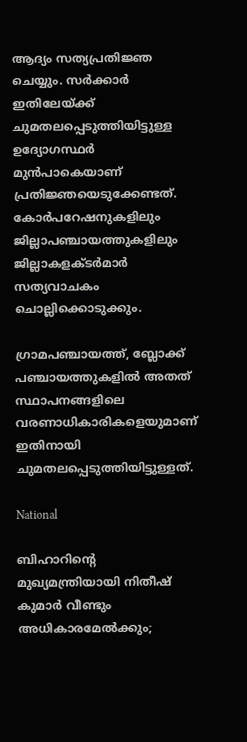ആദ്യം സത്യപ്രതിജ്ഞ ചെയ്യും. സർക്കാർ ഇതിലേയ്ക്ക് ചുമതലപ്പെടുത്തിയിട്ടുള്ള ഉദ്യോഗസ്ഥർ മുൻപാകെയാണ് പ്രതിജ്ഞയെടുക്കേണ്ടത്. കോർപറേഷനുകളിലും ജില്ലാപഞ്ചായത്തുകളിലും ജില്ലാകളക്ടർമാർ സത്യവാചകം ചൊല്ലിക്കൊടുക്കും.

ഗ്രാമപഞ്ചായത്ത്, ബ്ലോക്ക് പഞ്ചായത്തുകളിൽ അതത് സ്ഥാപനങ്ങളിലെ വരണാധികാരികളെയുമാണ് ഇതിനായി ചുമതലപ്പെടുത്തിയിട്ടുള്ളത്.

National

ബിഹാറിന്‍റെ മുഖ്യമന്ത്രിയായി നിതീഷ് കുമാർ വീണ്ടും അധികാരമേൽക്കും;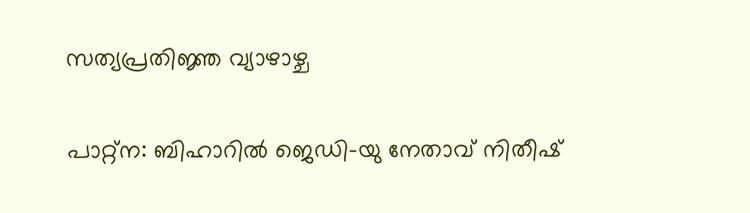സത്യപ്രതിജ്ഞ വ്യാഴാഴ്ച

പാറ്റ്ന: ബിഹാറിൽ ജെഡി-യു നേതാവ് നിതീഷ്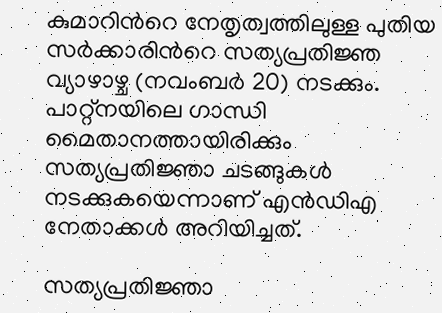കുമാറിന്‍റെ നേതൃത്വത്തിലുള്ള പുതിയ സർക്കാരിന്‍റെ സത്യപ്രതിജ്ഞ വ്യാഴാഴ്ച (നവംബർ 20) നടക്കും. പാറ്റ്നയിലെ ഗാന്ധി മൈതാനത്തായിരിക്കും സത്യപ്രതിജ്ഞാ ചടങ്ങുകൾ നടക്കുകയെന്നാണ് എൻഡിഎ നേതാക്കൾ അറിയിച്ചത്.

സത്യപ്രതിജ്ഞാ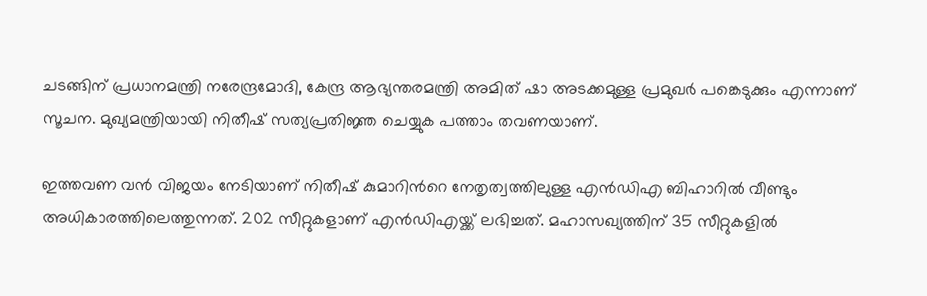ചടങ്ങിന് പ്രധാനമന്ത്രി നരേന്ദ്രമോദി, കേന്ദ്ര ആഭ്യന്തരമന്ത്രി അമിത് ഷാ അടക്കമുള്ള പ്രമുഖർ പങ്കെടുക്കും എന്നാണ് സൂചന. മുഖ്യമന്ത്രിയായി നിതീഷ് സത്യപ്രതിജ്ഞ ചെയ്യുക പത്താം തവണയാണ്.

ഇത്തവണ വൻ വിജയം നേടിയാണ് നിതീഷ് കുമാറിന്‍റെ നേതൃത്വത്തിലുള്ള എൻഡിഎ ബിഹാറിൽ വീണ്ടും അധികാരത്തിലെത്തുന്നത്. 202 സീറ്റുകളാണ് എൻഡിഎയ്ക്ക് ലഭിച്ചത്. മഹാസഖ്യത്തിന് 35 സീറ്റുകളിൽ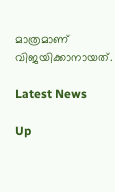മാത്രമാണ് വിജയിക്കാനായത്.

Latest News

Up